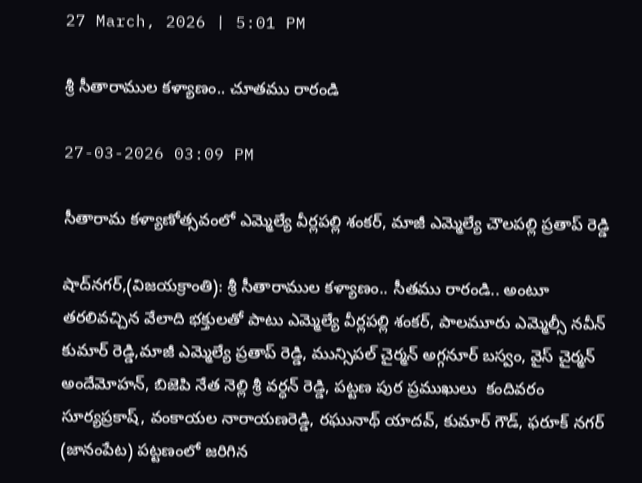27 March, 2026 | 5:01 PM

శ్రీ సీతారాముల కళ్యాణం.. చూతము రారండి

27-03-2026 03:09 PM

సీతారామ కళ్యాణోత్సవంలో ఎమ్మెల్యే వీర్లపల్లి శంకర్, మాజీ ఎమ్మెల్యే చౌలపల్లి ప్రతాప్ రెడ్డి

షాద్‌నగర్,(విజయక్రాంతి): శ్రీ సీతారాముల కళ్యాణం.. సీతము రారండి.. అంటూ తరలివచ్చిన వేలాది భక్తులతో పాటు ఎమ్మెల్యే వీర్లపల్లి శంకర్, పాలమూరు ఎమ్మెల్సీ నవీన్ కుమార్ రెడ్డి,మాజీ ఎమ్మెల్యే ప్రతాప్ రెడ్డి, మున్సిపల్ చైర్మన్ అగ్గనూర్ బస్వం, వైస్ చైర్మన్ అందేమోహన్, బిజెపి నేత నెల్లి శ్రీ వర్ధన్ రెడ్డి, పట్టణ పుర ప్రముఖులు  కందివరం సూర్యప్రకాష్, వంకాయల నారాయణరెడ్డి, రఘునాథ్ యాదవ్, కుమార్ గౌడ్, ఫరూక్ నగర్ (జానంపేట) పట్టణంలో జరిగిన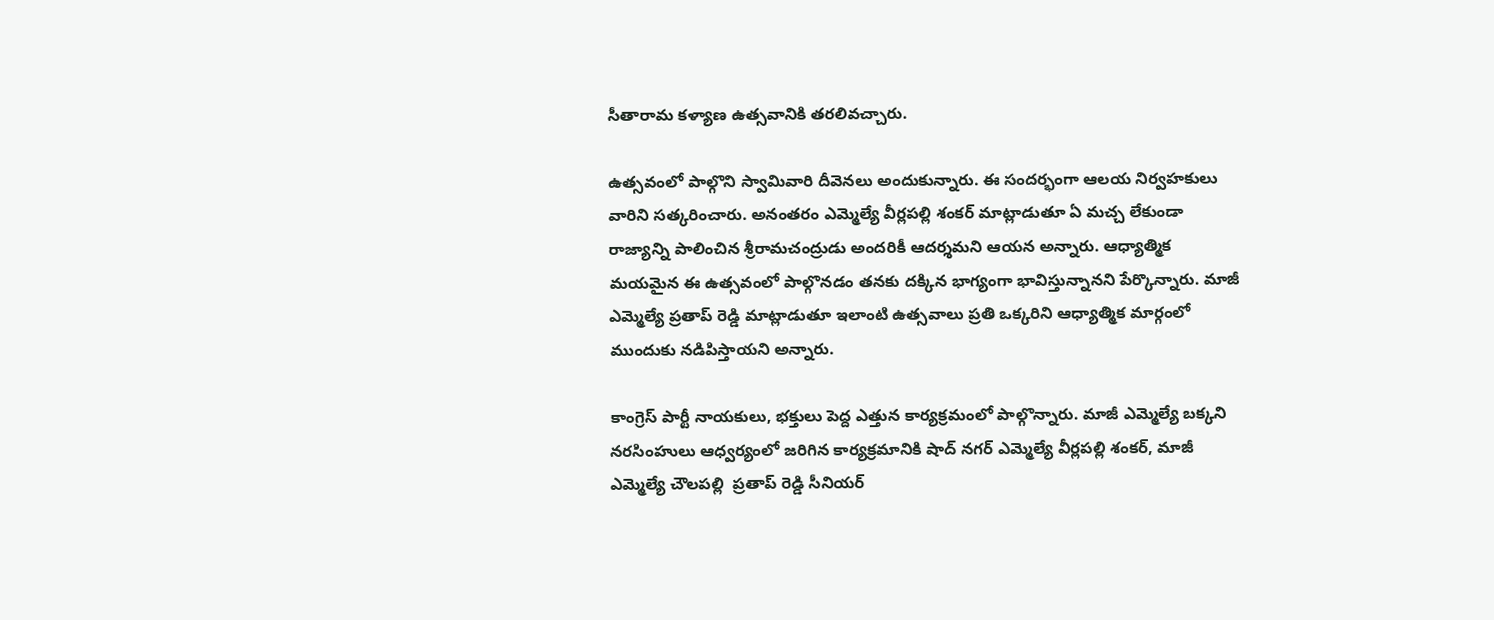సీతారామ కళ్యాణ ఉత్సవానికి తరలివచ్చారు.

ఉత్సవంలో పాల్గొని స్వామివారి దీవెనలు అందుకున్నారు. ఈ సందర్భంగా ఆలయ నిర్వహకులు వారిని సత్కరించారు. అనంతరం ఎమ్మెల్యే వీర్లపల్లి శంకర్ మాట్లాడుతూ ఏ మచ్చ లేకుండా రాజ్యాన్ని పాలించిన శ్రీరామచంద్రుడు అందరికీ ఆదర్శమని ఆయన అన్నారు. ఆధ్యాత్మిక మయమైన ఈ ఉత్సవంలో పాల్గొనడం తనకు దక్కిన భాగ్యంగా భావిస్తున్నానని పేర్కొన్నారు. మాజీ ఎమ్మెల్యే ప్రతాప్ రెడ్డి మాట్లాడుతూ ఇలాంటి ఉత్సవాలు ప్రతి ఒక్కరిని ఆధ్యాత్మిక మార్గంలో ముందుకు నడిపిస్తాయని అన్నారు.

కాంగ్రెస్ పార్టీ నాయకులు, భక్తులు పెద్ద ఎత్తున కార్యక్రమంలో పాల్గొన్నారు. మాజీ ఎమ్మెల్యే బక్కని నరసింహులు ఆధ్వర్యంలో జరిగిన కార్యక్రమానికి షాద్ నగర్ ఎమ్మెల్యే వీర్లపల్లి శంకర్, మాజీ ఎమ్మెల్యే చౌలపల్లి  ప్రతాప్ రెడ్డి సీనియర్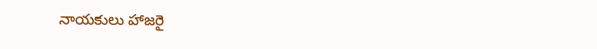నాయకులు హాజరై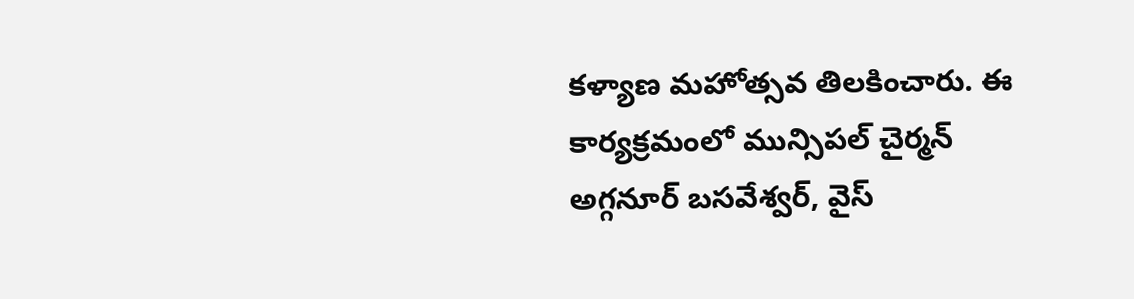కళ్యాణ మహోత్సవ తిలకించారు. ఈ కార్యక్రమంలో మున్సిపల్ చైర్మన్ అగ్గనూర్ బసవేశ్వర్, వైస్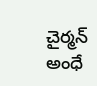చైర్మన్ అంధే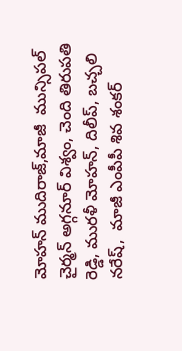మోహన్ ముదిరాజ్,మాజీ  మున్సిపల్ చైర్మన్ అగ్గనూర్ విశ్వం, చెంది తిరుపతి రెడ్డి, మురళీ మోహన్, దిలీప్, బచ్చలి నరేష్,  మాజీ ఎంపీపీ శివ శంకర్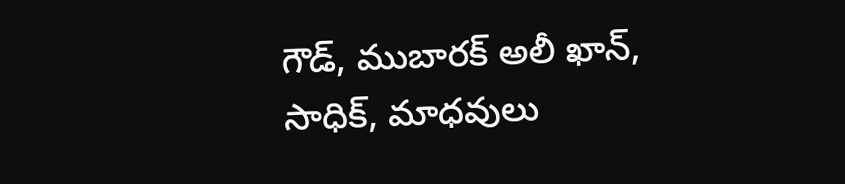గౌడ్, ముబారక్ అలీ ఖాన్, సాధిక్, మాధవులు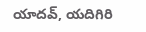యాదవ్, యదిగిరి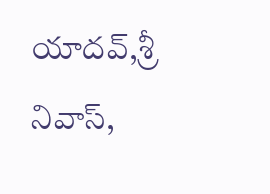యాదవ్,శ్రీ నివాస్,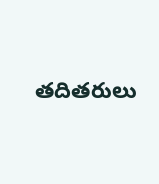తదితరులు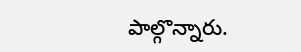పాల్గొన్నారు.